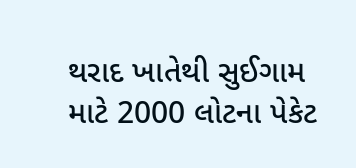થરાદ ખાતેથી સુઈગામ માટે 2000 લોટના પેકેટ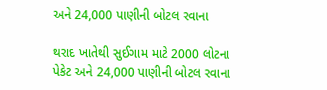અને 24,000 પાણીની બોટલ રવાના

થરાદ ખાતેથી સુઈગામ માટે 2000 લોટના પેકેટ અને 24,000 પાણીની બોટલ રવાના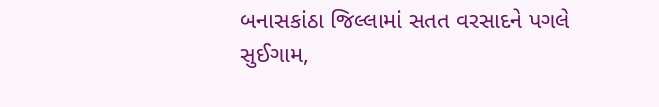બનાસકાંઠા જિલ્લામાં સતત વરસાદને પગલે સુઈગામ,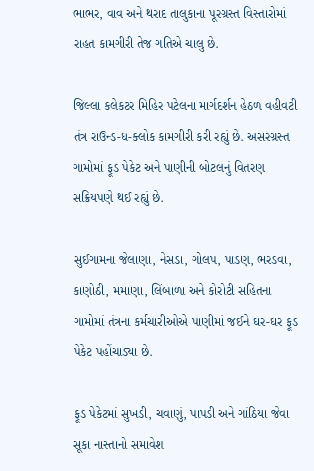ભાભર, વાવ અને થરાદ તાલુકાના પૂરગ્રસ્ત વિસ્તારોમાં રાહત કામગીરી તેજ ગતિએ ચાલુ છે.

જિલ્લા કલેકટર મિહિર પટેલના માર્ગદર્શન હેઠળ વહીવટી તંત્ર રાઉન્ડ-ધ-ક્લોક કામગીરી કરી રહ્યું છે. અસરગ્રસ્ત ગામોમાં ફૂડ પેકેટ અને પાણીની બોટલનું વિતરણ સક્રિયપણે થઈ રહ્યું છે.

સુઈગામના જેલાણા, નેસડા, ગોલપ, પાડણ, ભરડવા, કાણોઠી, મમાણા, લિંબાળા અને કોરોટી સહિતના ગામોમાં તંત્રના કર્મચારીઓએ પાણીમાં જઈને ઘર-ઘર ફૂડ પેકેટ પહોંચાડ્યા છે.

ફૂડ પેકેટમાં સુખડી, ચવાણું, પાપડી અને ગાંઠિયા જેવા સૂકા નાસ્તાનો સમાવેશ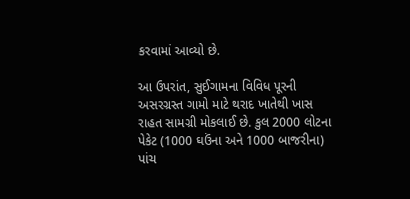કરવામાં આવ્યો છે.

આ ઉપરાંત, સુઈગામના વિવિધ પૂરની અસરગ્રસ્ત ગામો માટે થરાદ ખાતેથી ખાસ રાહત સામગ્રી મોકલાઈ છે. કુલ 2000 લોટના પેકેટ (1000 ઘઉંના અને 1000 બાજરીના) પાંચ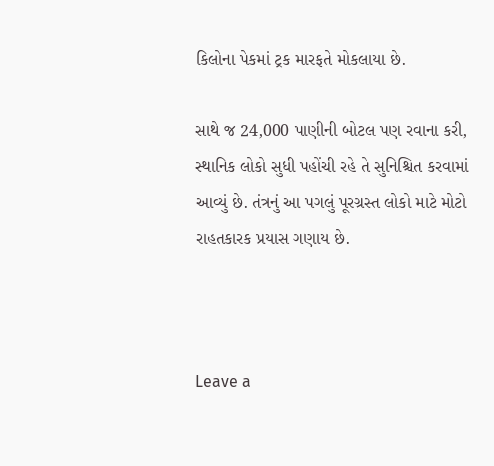કિલોના પેકમાં ટ્રક મારફતે મોકલાયા છે.

સાથે જ 24,000 પાણીની બોટલ પણ રવાના કરી, સ્થાનિક લોકો સુધી પહોંચી રહે તે સુનિશ્ચિત કરવામાં આવ્યું છે. તંત્રનું આ પગલું પૂરગ્રસ્ત લોકો માટે મોટો રાહતકારક પ્રયાસ ગણાય છે.



Leave a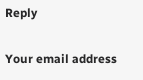Reply

Your email address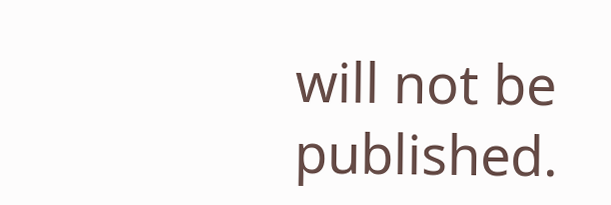will not be published.